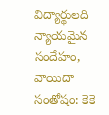విద్యార్థులది న్యాయమైన సందేహం, వాయిదా సంతోషం: కెకె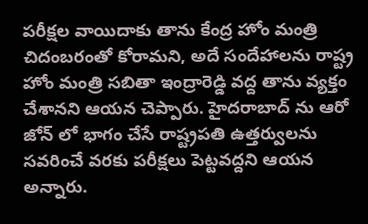పరీక్షల వాయిదాకు తాను కేంద్ర హోం మంత్రి చిదంబరంతో కోరామని, అదే సందేహాలను రాష్ట్ర హోం మంత్రి సబితా ఇంద్రారెడ్డి వద్ద తాను వ్యక్తం చేశానని ఆయన చెప్పారు. హైదరాబాద్ ను ఆరో జోన్ లో భాగం చేసే రాష్ట్రపతి ఉత్తర్వులను సవరించే వరకు పరీక్షలు పెట్టవద్దని ఆయన అన్నారు.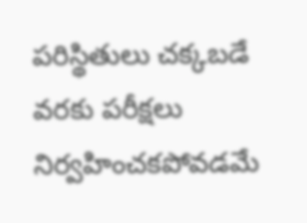పరిస్థితులు చక్కబడే వరకు పరీక్షలు నిర్వహించకపోవడమే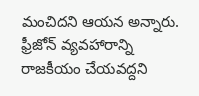మంచిదని ఆయన అన్నారు. ఫ్రీజోన్ వ్యవహారాన్ని రాజకీయం చేయవద్దని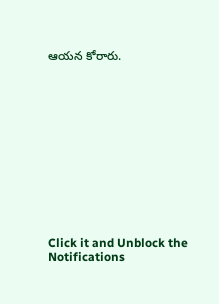ఆయన కోరారు.












Click it and Unblock the Notifications